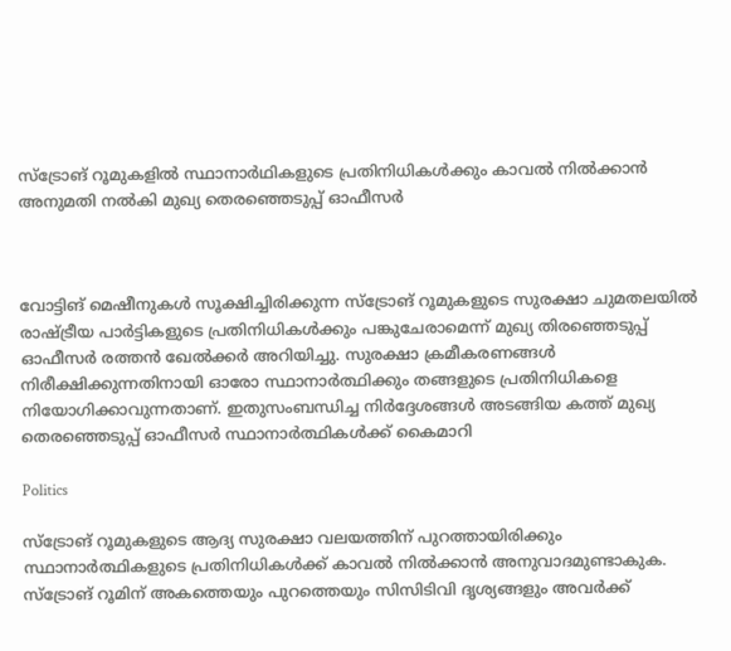സ്ട്രോങ് റൂമുകളിൽ സ്ഥാനാർഥികളുടെ പ്രതിനിധികൾക്കും കാവൽ നിൽക്കാൻ അനുമതി നൽകി മുഖ്യ തെരഞ്ഞെടുപ്പ് ഓഫീസർ



വോട്ടിങ് മെഷീനുകൾ സൂക്ഷിച്ചിരിക്കുന്ന സ്ട്രോങ് റൂമുകളുടെ സുരക്ഷാ ചുമതലയിൽ രാഷ്ട്രീയ പാർട്ടികളുടെ പ്രതിനിധികൾക്കും പങ്കുചേരാമെന്ന് മുഖ്യ തിരഞ്ഞെടുപ്പ് ഓഫീസർ രത്തൻ ഖേൽക്കർ അറിയിച്ചു. സുരക്ഷാ ക്രമീകരണങ്ങൾ നിരീക്ഷിക്കുന്നതിനായി ഓരോ സ്ഥാനാർത്ഥിക്കും തങ്ങളുടെ പ്രതിനിധികളെ നിയോഗിക്കാവുന്നതാണ്. ഇതുസംബന്ധിച്ച നിർദ്ദേശങ്ങൾ അടങ്ങിയ കത്ത് മുഖ്യ തെരഞ്ഞെടുപ്പ് ഓഫീസർ സ്ഥാനാർത്ഥികൾക്ക് കൈമാറി

Politics

സ്ട്രോങ് റൂമുകളുടെ ആദ്യ സുരക്ഷാ വലയത്തിന് പുറത്തായിരിക്കും സ്ഥാനാർത്ഥികളുടെ പ്രതിനിധികൾക്ക് കാവൽ നിൽക്കാൻ അനുവാദമുണ്ടാകുക. സ്ട്രോങ് റൂമിന് അകത്തെയും പുറത്തെയും സിസിടിവി ദൃശ്യങ്ങളും അവർക്ക്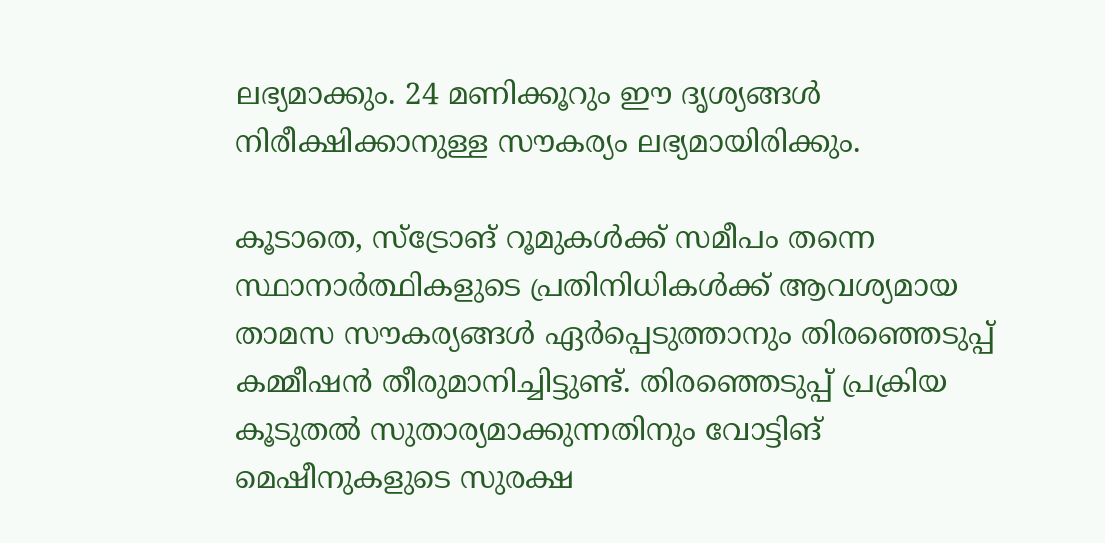ലഭ്യമാക്കും. 24 മണിക്കൂറും ഈ ദൃശ്യങ്ങൾ നിരീക്ഷിക്കാനുള്ള സൗകര്യം ലഭ്യമായിരിക്കും.

കൂടാതെ, സ്ട്രോങ് റൂമുകൾക്ക് സമീപം തന്നെ സ്ഥാനാർത്ഥികളുടെ പ്രതിനിധികൾക്ക് ആവശ്യമായ താമസ സൗകര്യങ്ങൾ ഏർപ്പെടുത്താനും തിരഞ്ഞെടുപ്പ് കമ്മീഷൻ തീരുമാനിച്ചിട്ടുണ്ട്. തിരഞ്ഞെടുപ്പ് പ്രക്രിയ കൂടുതൽ സുതാര്യമാക്കുന്നതിനും വോട്ടിങ് മെഷീനുകളുടെ സുരക്ഷ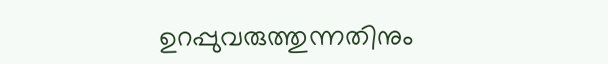ഉറപ്പുവരുത്തുന്നതിനും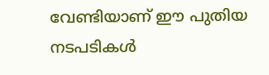വേണ്ടിയാണ് ഈ പുതിയ നടപടികൾ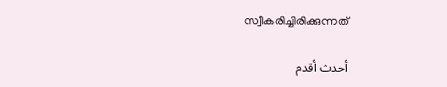സ്വീകരിച്ചിരിക്കുന്നത്

أحدث أقدم